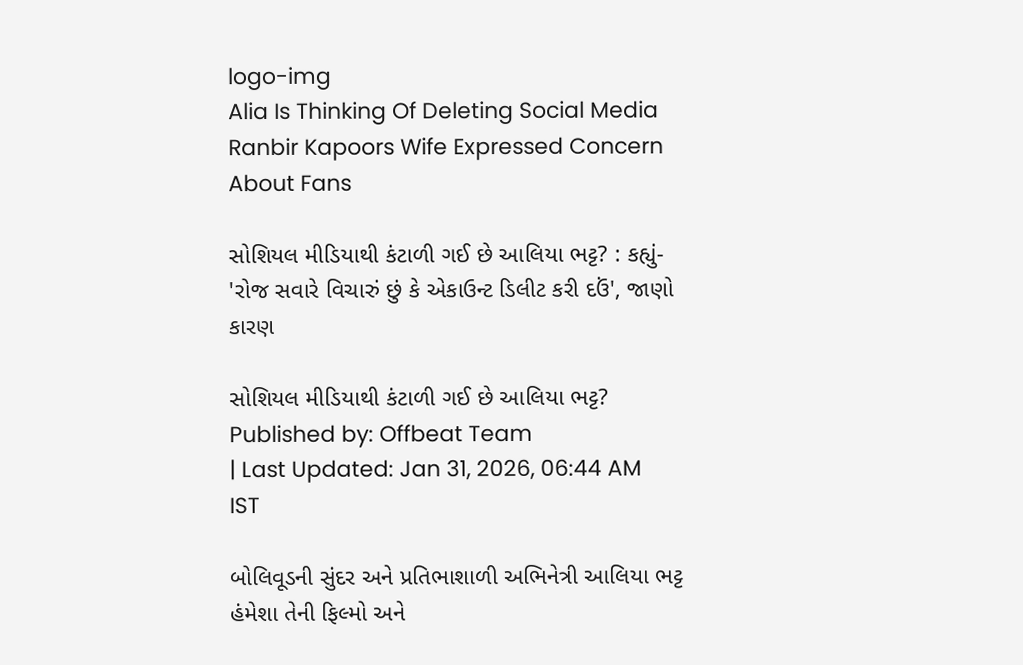logo-img
Alia Is Thinking Of Deleting Social Media Ranbir Kapoors Wife Expressed Concern About Fans

સોશિયલ મીડિયાથી કંટાળી ગઈ છે આલિયા ભટ્ટ? : કહ્યું- 'રોજ સવારે વિચારું છું કે એકાઉન્ટ ડિલીટ કરી દઉં', જાણો કારણ

સોશિયલ મીડિયાથી કંટાળી ગઈ છે આલિયા ભટ્ટ?
Published by: Offbeat Team
| Last Updated: Jan 31, 2026, 06:44 AM IST

બોલિવૂડની સુંદર અને પ્રતિભાશાળી અભિનેત્રી આલિયા ભટ્ટ હંમેશા તેની ફિલ્મો અને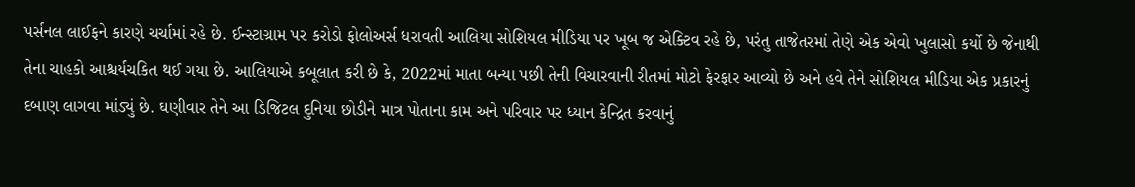પર્સનલ લાઈફને કારણે ચર્ચામાં રહે છે. ઈન્સ્ટાગ્રામ પર કરોડો ફોલોઅર્સ ધરાવતી આલિયા સોશિયલ મીડિયા પર ખૂબ જ એક્ટિવ રહે છે, પરંતુ તાજેતરમાં તેણે એક એવો ખુલાસો કર્યો છે જેનાથી તેના ચાહકો આશ્ચર્યચકિત થઈ ગયા છે. આલિયાએ કબૂલાત કરી છે કે, 2022માં માતા બન્યા પછી તેની વિચારવાની રીતમાં મોટો ફેરફાર આવ્યો છે અને હવે તેને સોશિયલ મીડિયા એક પ્રકારનું દબાણ લાગવા માંડ્યું છે. ઘણીવાર તેને આ ડિજિટલ દુનિયા છોડીને માત્ર પોતાના કામ અને પરિવાર પર ધ્યાન કેન્દ્રિત કરવાનું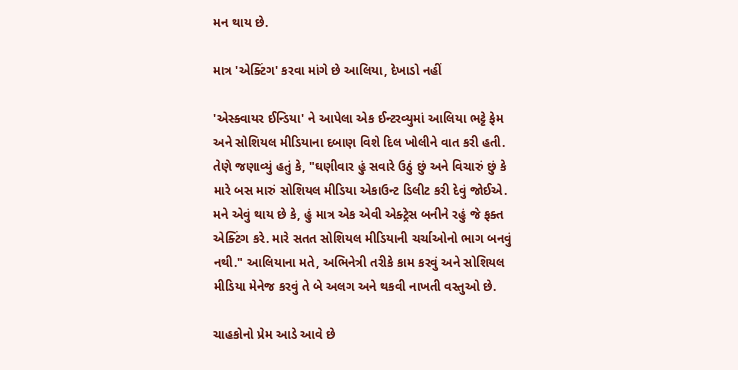મન થાય છે.

માત્ર 'એક્ટિંગ' કરવા માંગે છે આલિયા, દેખાડો નહીં

'એસ્ક્વાયર ઈન્ડિયા' ને આપેલા એક ઈન્ટરવ્યુમાં આલિયા ભટ્ટે ફેમ અને સોશિયલ મીડિયાના દબાણ વિશે દિલ ખોલીને વાત કરી હતી. તેણે જણાવ્યું હતું કે, "ઘણીવાર હું સવારે ઉઠું છું અને વિચારું છું કે મારે બસ મારું સોશિયલ મીડિયા એકાઉન્ટ ડિલીટ કરી દેવું જોઈએ. મને એવું થાય છે કે, હું માત્ર એક એવી એક્ટ્રેસ બનીને રહું જે ફક્ત એક્ટિંગ કરે. મારે સતત સોશિયલ મીડિયાની ચર્ચાઓનો ભાગ બનવું નથી." આલિયાના મતે, અભિનેત્રી તરીકે કામ કરવું અને સોશિયલ મીડિયા મેનેજ કરવું તે બે અલગ અને થકવી નાખતી વસ્તુઓ છે.

ચાહકોનો પ્રેમ આડે આવે છે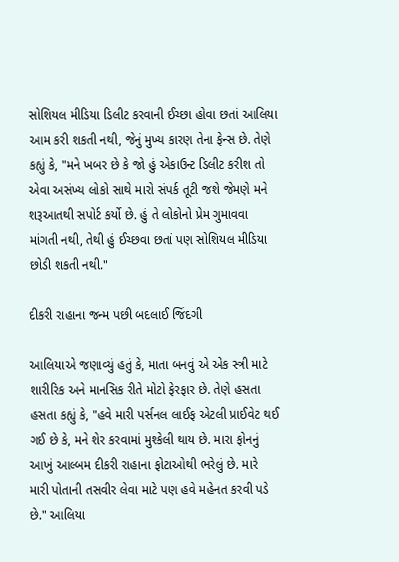સોશિયલ મીડિયા ડિલીટ કરવાની ઈચ્છા હોવા છતાં આલિયા આમ કરી શકતી નથી, જેનું મુખ્ય કારણ તેના ફેન્સ છે. તેણે કહ્યું કે, "મને ખબર છે કે જો હું એકાઉન્ટ ડિલીટ કરીશ તો એવા અસંખ્ય લોકો સાથે મારો સંપર્ક તૂટી જશે જેમણે મને શરૂઆતથી સપોર્ટ કર્યો છે. હું તે લોકોનો પ્રેમ ગુમાવવા માંગતી નથી, તેથી હું ઈચ્છવા છતાં પણ સોશિયલ મીડિયા છોડી શકતી નથી."

દીકરી રાહાના જન્મ પછી બદલાઈ જિંદગી

આલિયાએ જણાવ્યું હતું કે, માતા બનવું એ એક સ્ત્રી માટે શારીરિક અને માનસિક રીતે મોટો ફેરફાર છે. તેણે હસતા હસતા કહ્યું કે, "હવે મારી પર્સનલ લાઈફ એટલી પ્રાઈવેટ થઈ ગઈ છે કે, મને શેર કરવામાં મુશ્કેલી થાય છે. મારા ફોનનું આખું આલ્બમ દીકરી રાહાના ફોટાઓથી ભરેલું છે. મારે મારી પોતાની તસવીર લેવા માટે પણ હવે મહેનત કરવી પડે છે." આલિયા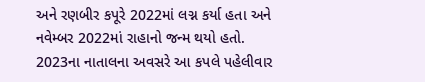અને રણબીર કપૂરે 2022માં લગ્ન કર્યા હતા અને નવેમ્બર 2022માં રાહાનો જન્મ થયો હતો. 2023ના નાતાલના અવસરે આ કપલે પહેલીવાર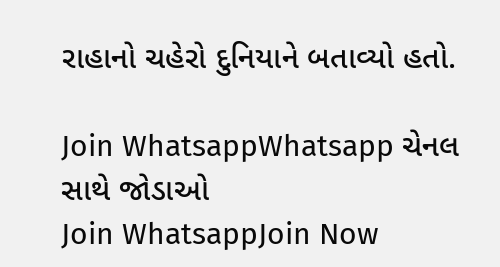રાહાનો ચહેરો દુનિયાને બતાવ્યો હતો.

Join WhatsappWhatsapp ચેનલ સાથે જોડાઓ
Join WhatsappJoin Now